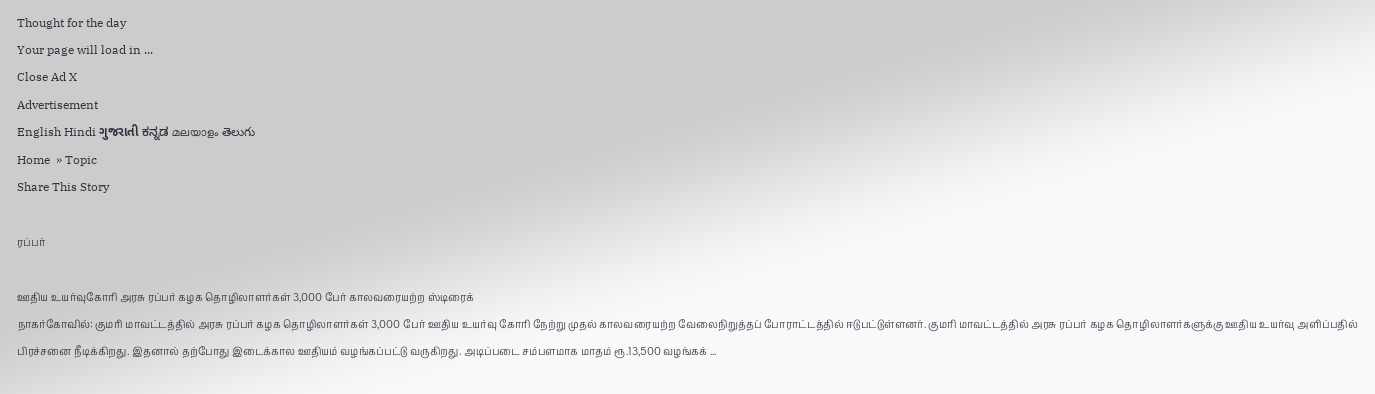Thought for the day
Your page will load in ...
Close Ad X
Advertisement
English Hindi ગુજરાતી ಕನ್ನಡ മലയാളം తెలుగు
Home  » Topic
Share This Story

ரப்பர்

ஊதிய உயர்வுகோரி அரசு ரப்பர் கழக தொழிலாளர்கள் 3,000 பேர் காலவரையற்ற ஸ்டிரைக்
நாகர்கோவில்: குமரி மாவட்டத்தில் அரசு ரப்பர் கழக தொழிலாளர்கள் 3,000 பேர் ஊதிய உயர்வு கோரி நேற்று முதல் காலவரையற்ற வேலைநிறுத்தப் போராட்டத்தில் ஈடுபட்டுள்ளனர். குமரி மாவட்டத்தில் அரசு ரப்பர் கழக தொழிலாளர்களுக்கு ஊதிய உயர்வு அளிப்பதில் பிரச்சனை நீடிக்கிறது. இதனால் தற்போது இடைக்கால ஊதியம் வழங்கப்பட்டு வருகிறது. அடிப்படை சம்பளமாக மாதம் ரூ.13,500 வழங்கக் ...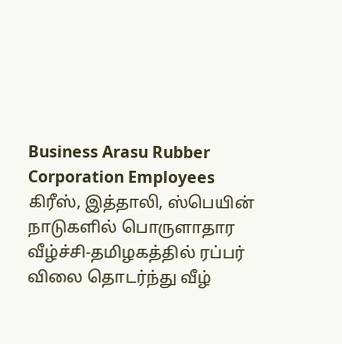Business Arasu Rubber Corporation Employees
கிரீஸ், இத்தாலி, ஸ்பெயின் நாடுகளில் பொருளாதார வீழ்ச்சி-தமிழகத்தில் ரப்பர் விலை தொடர்ந்து வீழ்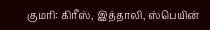குமரி: கிரீஸ், இத்தாலி, ஸ்பெயின்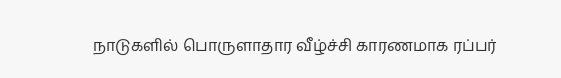நாடுகளில் பொருளாதார வீழ்ச்சி காரணமாக ரப்பர்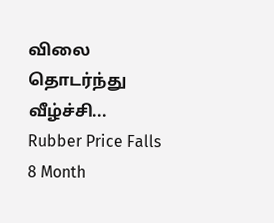விலை தொடர்ந்து வீழ்ச்சி...
Rubber Price Falls 8 Month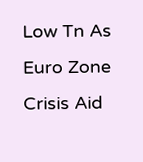Low Tn As Euro Zone Crisis Aid